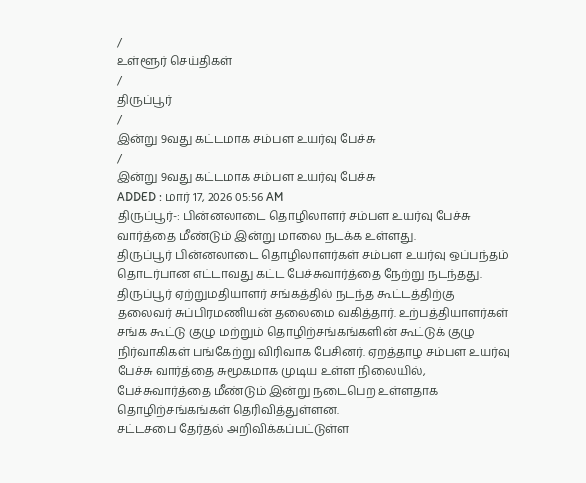/
உள்ளூர் செய்திகள்
/
திருப்பூர்
/
இன்று 9வது கட்டமாக சம்பள உயர்வு பேச்சு
/
இன்று 9வது கட்டமாக சம்பள உயர்வு பேச்சு
ADDED : மார் 17, 2026 05:56 AM
திருப்பூர்-: பின்னலாடை தொழிலாளர் சம்பள உயர்வு பேச்சு வார்த்தை மீண்டும் இன்று மாலை நடக்க உள்ளது.
திருப்பூர் பின்னலாடை தொழிலாளர்கள் சம்பள உயர்வு ஒப்பந்தம் தொடர்பான எட்டாவது கட்ட பேச்சுவார்த்தை நேற்று நடந்தது. திருப்பூர் ஏற்றுமதியாளர் சங்கத்தில் நடந்த கூட்டத்திற்கு தலைவர் சுப்பிரமணியன் தலைமை வகித்தார். உற்பத்தியாளர்கள் சங்க கூட்டு குழு மற்றும் தொழிற்சங்கங்களின் கூட்டுக் குழு நிர்வாகிகள் பங்கேற்று விரிவாக பேசினர். ஏறத்தாழ சம்பள உயர்வு பேச்சு வார்த்தை சுமூகமாக முடிய உள்ள நிலையில், பேச்சுவார்த்தை மீண்டும் இன்று நடைபெற உள்ளதாக தொழிற்சங்கங்கள் தெரிவித்துள்ளன.
சட்டசபை தேர்தல் அறிவிக்கப்பட்டுள்ள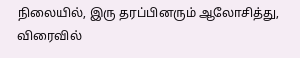நிலையில், இரு தரப்பினரும் ஆலோசித்து, விரைவில்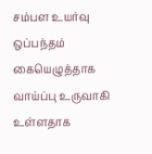சம்பள உயர்வு ஒப்பந்தம் கையெழுத்தாக வாய்ப்பு உருவாகி உள்ளதாக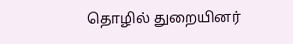தொழில் துறையினர்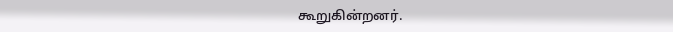கூறுகின்றனர்.